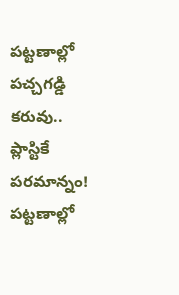పట్టణాల్లో పచ్చగడ్డి కరువు.. ప్లాస్టికే పరమాన్నం!
పట్టణాల్లో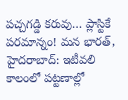పచ్చగడ్డి కరువు… ప్లాస్టికే పరమాన్నం! మన భారత్, హైదరాబాద్: ఇటీవలి కాలంలో పట్టణాల్లో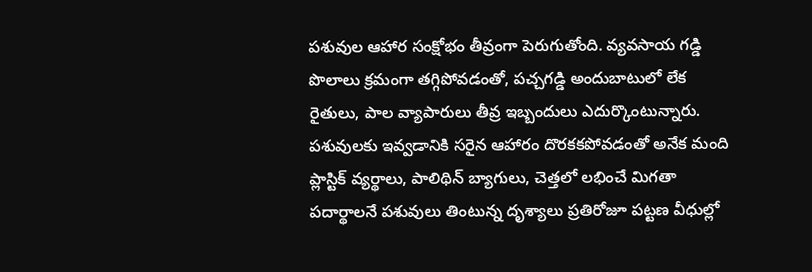పశువుల ఆహార సంక్షోభం తీవ్రంగా పెరుగుతోంది. వ్యవసాయ గడ్డి పొలాలు క్రమంగా తగ్గిపోవడంతో, పచ్చగడ్డి అందుబాటులో లేక రైతులు, పాల వ్యాపారులు తీవ్ర ఇబ్బందులు ఎదుర్కొంటున్నారు. పశువులకు ఇవ్వడానికి సరైన ఆహారం దొరకకపోవడంతో అనేక మంది ప్లాస్టిక్ వ్యర్థాలు, పాలిథిన్ బ్యాగులు, చెత్తలో లభించే మిగతా పదార్థాలనే పశువులు తింటున్న దృశ్యాలు ప్రతిరోజూ పట్టణ వీధుల్లో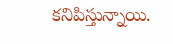కనిపిస్తున్నాయి.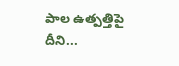పాల ఉత్పత్తిపై దీని...